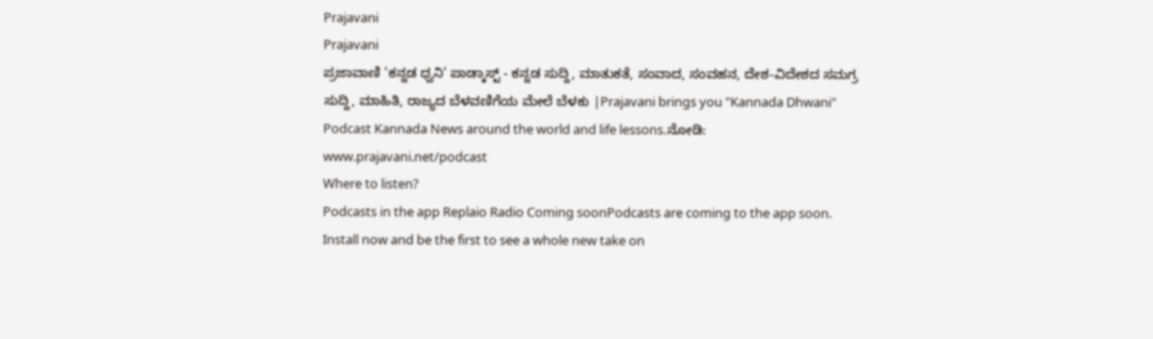Prajavani
Prajavani
ಪ್ರಜಾವಾಣಿ 'ಕನ್ನಡ ಧ್ವನಿ' ಪಾಡ್ಕಾಸ್ಟ್ - ಕನ್ನಡ ಸುದ್ದಿ, ಮಾತುಕತೆ, ಸಂವಾದ, ಸಂವಹನ, ದೇಶ-ವಿದೇಶದ ಸಮಗ್ರ ಸುದ್ದಿ, ಮಾಹಿತಿ, ರಾಜ್ಯದ ಬೆಳವಣಿಗೆಯ ಮೇಲೆ ಬೆಳಕು |Prajavani brings you "Kannada Dhwani" Podcast Kannada News around the world and life lessons.ನೋಡಿ: www.prajavani.net/podcast
Where to listen?
Podcasts in the app Replaio Radio Coming soonPodcasts are coming to the app soon. Install now and be the first to see a whole new take on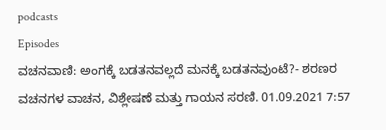podcasts
Episodes
ವಚನವಾಣಿ: ಅಂಗಕ್ಕೆ ಬಡತನವಲ್ಲದೆ ಮನಕ್ಕೆ ಬಡತನವುಂಟೆ?- ಶರಣರ ವಚನಗಳ ವಾಚನ, ವಿಶ್ಲೇಷಣೆ ಮತ್ತು ಗಾಯನ ಸರಣಿ. 01.09.2021 7:57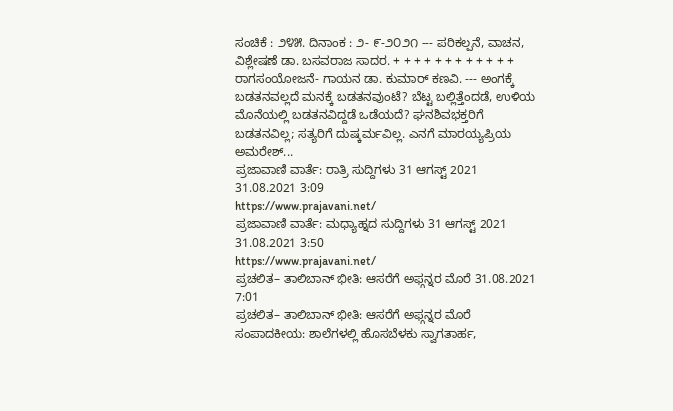ಸಂಚಿಕೆ : ೨೪೫. ದಿನಾಂಕ : ೨- ೯-೨೦೨೧ --- ಪರಿಕಲ್ಪನೆ, ವಾಚನ, ವಿಶ್ಲೇಷಣೆ ಡಾ. ಬಸವರಾಜ ಸಾದರ. + + + + + + + + + + + + ರಾಗಸಂಯೋಜನೆ- ಗಾಯನ ಡಾ. ಕುಮಾರ್ ಕಣವಿ. --- ಅಂಗಕ್ಕೆ ಬಡತನವಲ್ಲದೆ ಮನಕ್ಕೆ ಬಡತನವುಂಟೆ? ಬೆಟ್ಟ ಬಲ್ಲಿತ್ತೆಂದಡೆ, ಉಳಿಯ ಮೊನೆಯಲ್ಲಿ ಬಡತನವಿದ್ದಡೆ ಒಡೆಯದೆ? ಘನಶಿವಭಕ್ತರಿಗೆ ಬಡತನವಿಲ್ಲ; ಸತ್ಯರಿಗೆ ದುಷ್ಕರ್ಮವಿಲ್ಲ. ಎನಗೆ ಮಾರಯ್ಯಪ್ರಿಯ ಅಮರೇಶ್...
ಪ್ರಜಾವಾಣಿ ವಾರ್ತೆ: ರಾತ್ರಿ ಸುದ್ದಿಗಳು 31 ಆಗಸ್ಟ್ 2021 31.08.2021 3:09
https://www.prajavani.net/
ಪ್ರಜಾವಾಣಿ ವಾರ್ತೆ: ಮಧ್ಯಾಹ್ನದ ಸುದ್ದಿಗಳು 31 ಆಗಸ್ಟ್ 2021 31.08.2021 3:50
https://www.prajavani.net/
ಪ್ರಚಲಿತ– ತಾಲಿಬಾನ್ ಭೀತಿ: ಆಸರೆಗೆ ಅಫ್ಗನ್ನರ ಮೊರೆ 31.08.2021 7:01
ಪ್ರಚಲಿತ– ತಾಲಿಬಾನ್ ಭೀತಿ: ಆಸರೆಗೆ ಅಫ್ಗನ್ನರ ಮೊರೆ
ಸಂಪಾದಕೀಯ: ಶಾಲೆಗಳಲ್ಲಿ ಹೊಸಬೆಳಕು ಸ್ವಾಗತಾರ್ಹ,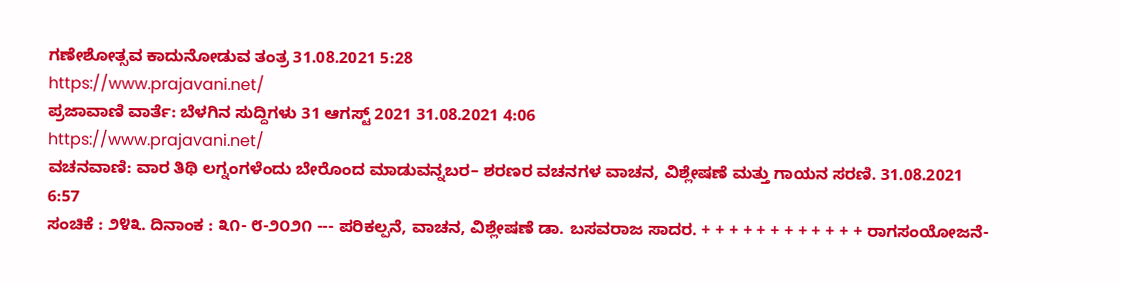ಗಣೇಶೋತ್ಸವ ಕಾದುನೋಡುವ ತಂತ್ರ 31.08.2021 5:28
https://www.prajavani.net/
ಪ್ರಜಾವಾಣಿ ವಾರ್ತೆ: ಬೆಳಗಿನ ಸುದ್ದಿಗಳು 31 ಆಗಸ್ಟ್ 2021 31.08.2021 4:06
https://www.prajavani.net/
ವಚನವಾಣಿ: ವಾರ ತಿಥಿ ಲಗ್ನಂಗಳೆಂದು ಬೇರೊಂದ ಮಾಡುವನ್ನಬರ– ಶರಣರ ವಚನಗಳ ವಾಚನ, ವಿಶ್ಲೇಷಣೆ ಮತ್ತು ಗಾಯನ ಸರಣಿ. 31.08.2021 6:57
ಸಂಚಿಕೆ : ೨೪೩. ದಿನಾಂಕ : ೩೧- ೮-೨೦೨೧ --- ಪರಿಕಲ್ಪನೆ, ವಾಚನ, ವಿಶ್ಲೇಷಣೆ ಡಾ. ಬಸವರಾಜ ಸಾದರ. + + + + + + + + + + + + ರಾಗಸಂಯೋಜನೆ-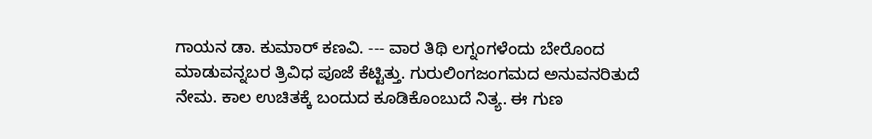ಗಾಯನ ಡಾ. ಕುಮಾರ್ ಕಣವಿ. --- ವಾರ ತಿಥಿ ಲಗ್ನಂಗಳೆಂದು ಬೇರೊಂದ ಮಾಡುವನ್ನಬರ ತ್ರಿವಿಧ ಪೂಜೆ ಕೆಟ್ಟಿತ್ತು. ಗುರುಲಿಂಗಜಂಗಮದ ಅನುವನರಿತುದೆ ನೇಮ. ಕಾಲ ಉಚಿತಕ್ಕೆ ಬಂದುದ ಕೂಡಿಕೊಂಬುದೆ ನಿತ್ಯ. ಈ ಗುಣ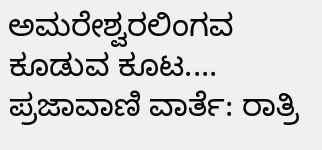ಅಮರೇಶ್ವರಲಿಂಗವ ಕೂಡುವ ಕೂಟ....
ಪ್ರಜಾವಾಣಿ ವಾರ್ತೆ: ರಾತ್ರಿ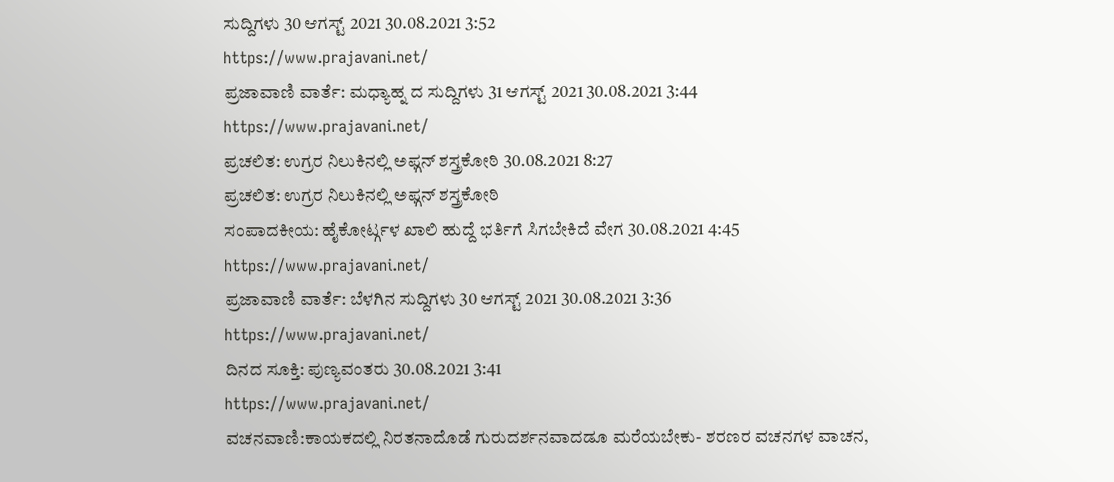ಸುದ್ದಿಗಳು 30 ಆಗಸ್ಟ್ 2021 30.08.2021 3:52
https://www.prajavani.net/
ಪ್ರಜಾವಾಣಿ ವಾರ್ತೆ: ಮಧ್ಯಾಹ್ನ ದ ಸುದ್ದಿಗಳು 31 ಆಗಸ್ಟ್ 2021 30.08.2021 3:44
https://www.prajavani.net/
ಪ್ರಚಲಿತ: ಉಗ್ರರ ನಿಲುಕಿನಲ್ಲಿ ಅಫ್ಗನ್ ಶಸ್ತ್ರಕೋಠಿ 30.08.2021 8:27
ಪ್ರಚಲಿತ: ಉಗ್ರರ ನಿಲುಕಿನಲ್ಲಿ ಅಫ್ಗನ್ ಶಸ್ತ್ರಕೋಠಿ
ಸಂಪಾದಕೀಯ: ಹೈಕೋರ್ಟ್ಗಳ ಖಾಲಿ ಹುದ್ದೆ ಭರ್ತಿಗೆ ಸಿಗಬೇಕಿದೆ ವೇಗ 30.08.2021 4:45
https://www.prajavani.net/
ಪ್ರಜಾವಾಣಿ ವಾರ್ತೆ: ಬೆಳಗಿನ ಸುದ್ದಿಗಳು 30 ಆಗಸ್ಟ್ 2021 30.08.2021 3:36
https://www.prajavani.net/
ದಿನದ ಸೂಕ್ತಿ: ಪುಣ್ಯವಂತರು 30.08.2021 3:41
https://www.prajavani.net/
ವಚನವಾಣಿ:ಕಾಯಕದಲ್ಲಿ ನಿರತನಾದೊಡೆ ಗುರುದರ್ಶನವಾದಡೂ ಮರೆಯಬೇಕು- ಶರಣರ ವಚನಗಳ ವಾಚನ,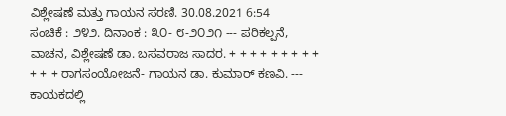ವಿಶ್ಲೇಷಣೆ ಮತ್ತು ಗಾಯನ ಸರಣಿ. 30.08.2021 6:54
ಸಂಚಿಕೆ : ೨೪೨. ದಿನಾಂಕ : ೩೦- ೮-೨೦೨೧ --- ಪರಿಕಲ್ಪನೆ, ವಾಚನ, ವಿಶ್ಲೇಷಣೆ ಡಾ. ಬಸವರಾಜ ಸಾದರ. + + + + + + + + + + + + ರಾಗಸಂಯೋಜನೆ- ಗಾಯನ ಡಾ. ಕುಮಾರ್ ಕಣವಿ. --- ಕಾಯಕದಲ್ಲಿ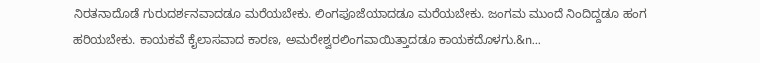ನಿರತನಾದೊಡೆ ಗುರುದರ್ಶನವಾದಡೂ ಮರೆಯಬೇಕು. ಲಿಂಗಪೂಜೆಯಾದಡೂ ಮರೆಯಬೇಕು. ಜಂಗಮ ಮುಂದೆ ನಿಂದಿದ್ದಡೂ ಹಂಗ ಹರಿಯಬೇಕು. ಕಾಯಕವೆ ಕೈಲಾಸವಾದ ಕಾರಣ, ಅಮರೇಶ್ವರಲಿಂಗವಾಯಿತ್ತಾದಡೂ ಕಾಯಕದೊಳಗು.&n...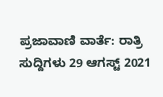ಪ್ರಜಾವಾಣಿ ವಾರ್ತೆ: ರಾತ್ರಿ ಸುದ್ದಿಗಳು 29 ಆಗಸ್ಟ್ 2021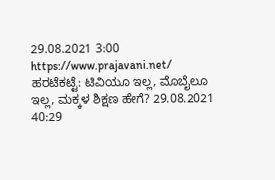29.08.2021 3:00
https://www.prajavani.net/
ಹರಟೆಕಟ್ಟೆ: ಟಿವಿಯೂ ಇಲ್ಲ, ಮೊಬೈಲೂ ಇಲ್ಲ, ಮಕ್ಕಳ ಶಿಕ್ಷಣ ಹೇಗೆ? 29.08.2021 40:29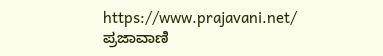https://www.prajavani.net/
ಪ್ರಜಾವಾಣಿ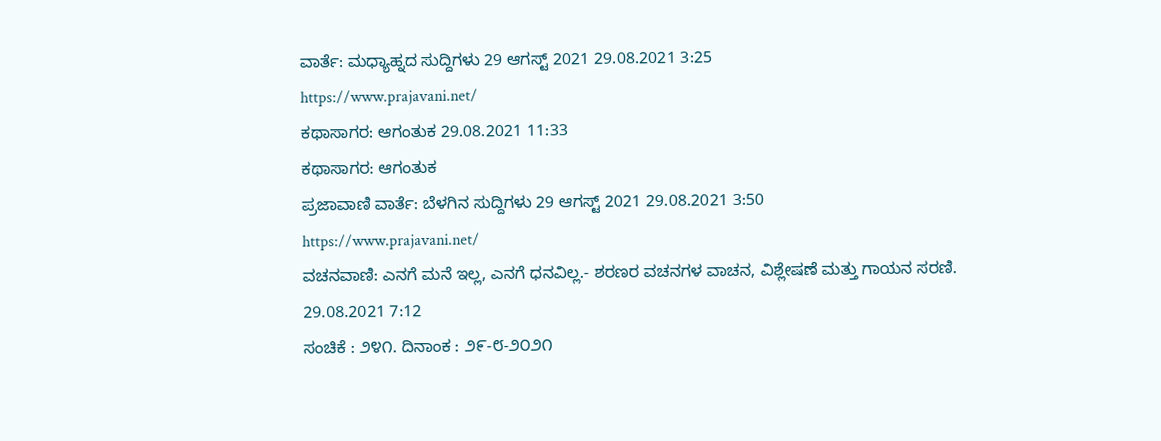ವಾರ್ತೆ: ಮಧ್ಯಾಹ್ನದ ಸುದ್ದಿಗಳು 29 ಆಗಸ್ಟ್ 2021 29.08.2021 3:25
https://www.prajavani.net/
ಕಥಾಸಾಗರ: ಆಗಂತುಕ 29.08.2021 11:33
ಕಥಾಸಾಗರ: ಆಗಂತುಕ
ಪ್ರಜಾವಾಣಿ ವಾರ್ತೆ: ಬೆಳಗಿನ ಸುದ್ದಿಗಳು 29 ಆಗಸ್ಟ್ 2021 29.08.2021 3:50
https://www.prajavani.net/
ವಚನವಾಣಿ: ಎನಗೆ ಮನೆ ಇಲ್ಲ, ಎನಗೆ ಧನವಿಲ್ಲ.- ಶರಣರ ವಚನಗಳ ವಾಚನ, ವಿಶ್ಲೇಷಣೆ ಮತ್ತು ಗಾಯನ ಸರಣಿ. 29.08.2021 7:12
ಸಂಚಿಕೆ : ೨೪೧. ದಿನಾಂಕ : ೨೯-೮-೨೦೨೧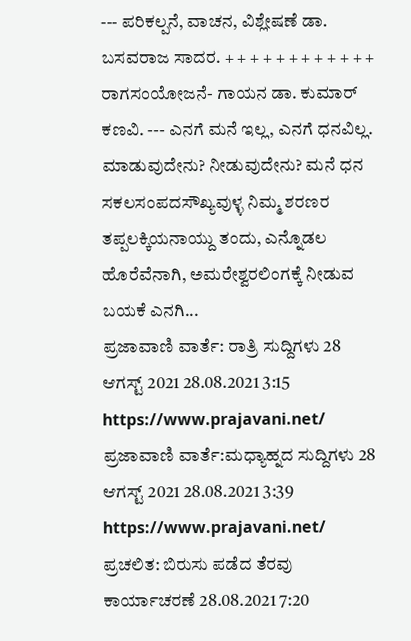--- ಪರಿಕಲ್ಪನೆ, ವಾಚನ, ವಿಶ್ಲೇಷಣೆ ಡಾ. ಬಸವರಾಜ ಸಾದರ. + + + + + + + + + + + + ರಾಗಸಂಯೋಜನೆ- ಗಾಯನ ಡಾ. ಕುಮಾರ್ ಕಣವಿ. --- ಎನಗೆ ಮನೆ ಇಲ್ಲ, ಎನಗೆ ಧನವಿಲ್ಲ. ಮಾಡುವುದೇನು? ನೀಡುವುದೇನು? ಮನೆ ಧನ ಸಕಲಸಂಪದಸೌಖ್ಯವುಳ್ಳ ನಿಮ್ಮ ಶರಣರ ತಪ್ಪಲಕ್ಕಿಯನಾಯ್ದು ತಂದು, ಎನ್ನೊಡಲ ಹೊರೆವೆನಾಗಿ, ಅಮರೇಶ್ವರಲಿಂಗಕ್ಕೆ ನೀಡುವ ಬಯಕೆ ಎನಗಿ...
ಪ್ರಜಾವಾಣಿ ವಾರ್ತೆ: ರಾತ್ರಿ ಸುದ್ದಿಗಳು 28 ಆಗಸ್ಟ್ 2021 28.08.2021 3:15
https://www.prajavani.net/
ಪ್ರಜಾವಾಣಿ ವಾರ್ತೆ:ಮಧ್ಯಾಹ್ನದ ಸುದ್ದಿಗಳು 28 ಆಗಸ್ಟ್ 2021 28.08.2021 3:39
https://www.prajavani.net/
ಪ್ರಚಲಿತ: ಬಿರುಸು ಪಡೆದ ತೆರವು ಕಾರ್ಯಾಚರಣೆ 28.08.2021 7:20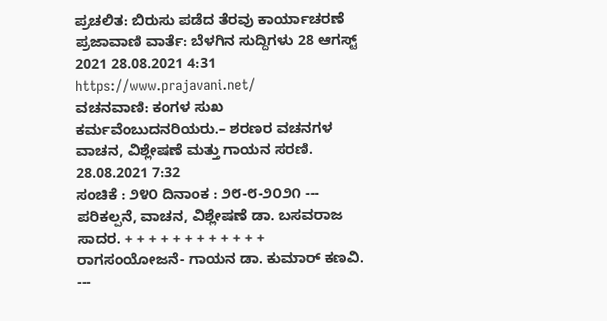ಪ್ರಚಲಿತ: ಬಿರುಸು ಪಡೆದ ತೆರವು ಕಾರ್ಯಾಚರಣೆ
ಪ್ರಜಾವಾಣಿ ವಾರ್ತೆ: ಬೆಳಗಿನ ಸುದ್ದಿಗಳು 28 ಆಗಸ್ಟ್ 2021 28.08.2021 4:31
https://www.prajavani.net/
ವಚನವಾಣಿ: ಕಂಗಳ ಸುಖ ಕರ್ಮವೆಂಬುದನರಿಯರು.– ಶರಣರ ವಚನಗಳ ವಾಚನ, ವಿಶ್ಲೇಷಣೆ ಮತ್ತು ಗಾಯನ ಸರಣಿ. 28.08.2021 7:32
ಸಂಚಿಕೆ : ೨೪೦ ದಿನಾಂಕ : ೨೮-೮-೨೦೨೧ --- ಪರಿಕಲ್ಪನೆ, ವಾಚನ, ವಿಶ್ಲೇಷಣೆ ಡಾ. ಬಸವರಾಜ ಸಾದರ. + + + + + + + + + + + + ರಾಗಸಂಯೋಜನೆ- ಗಾಯನ ಡಾ. ಕುಮಾರ್ ಕಣವಿ. ---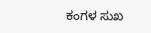ಕಂಗಳ ಸುಖ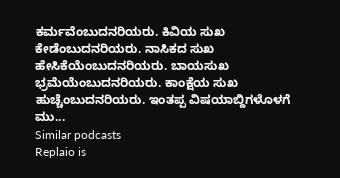ಕರ್ಮವೆಂಬುದನರಿಯರು. ಕಿವಿಯ ಸುಖ ಕೇಡೆಂಬುದನರಿಯರು. ನಾಸಿಕದ ಸುಖ ಹೇಸಿಕೆಯೆಂಬುದನರಿಯರು. ಬಾಯಸುಖ ಭ್ರಮೆಯೆಂಬುದನರಿಯರು. ಕಾಂಕ್ಷೆಯ ಸುಖ ಹುಚ್ಚೆಂಬುದನರಿಯರು. ಇಂತಪ್ಪ ವಿಷಯಾಬ್ದಿಗಳೊಳಗೆ ಮು...
Similar podcasts
Replaio is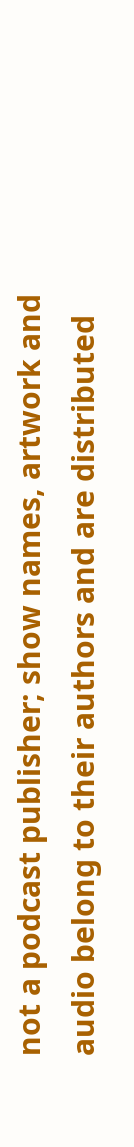not a podcast publisher; show names, artwork and audio belong to their authors and are distributed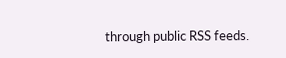through public RSS feeds.